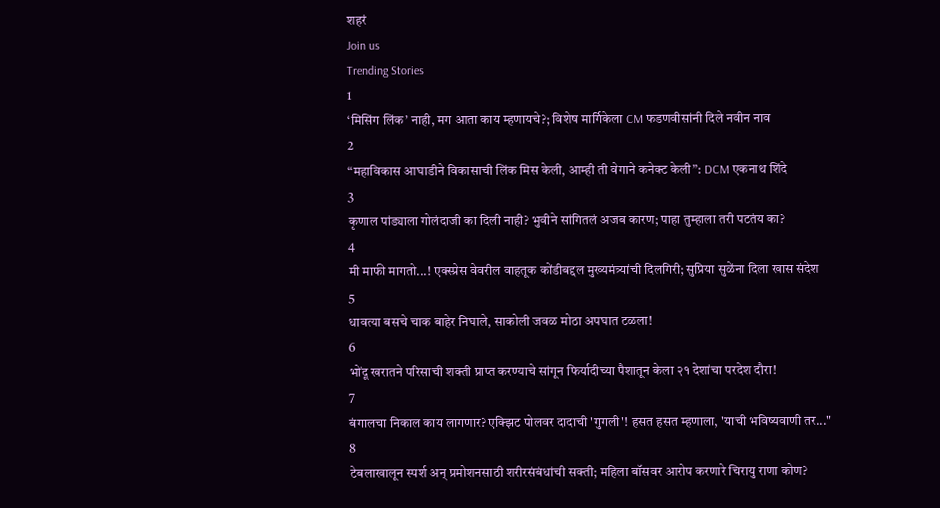शहरं
Join us
Trending Stories
1
‘मिसिंग लिंक’ नाही, मग आता काय म्हणायचे?; विशेष मार्गिकेला CM फडणवीसांनी दिले नवीन नाव
2
“महाविकास आघाडीने विकासाची लिंक मिस केली, आम्ही ती वेगाने कनेक्ट केली”: DCM एकनाथ शिंदे
3
कृणाल पांड्याला गोलंदाजी का दिली नाही? भुवीने सांगितलं अजब कारण; पाहा तुम्हाला तरी पटतंय का?
4
मी माफी मागतो...! एक्स्प्रेस वेवरील वाहतूक कोंडीबद्दल मुख्यमंत्र्यांची दिलगिरी; सुप्रिया सुळेंना दिला खास संदेश
5
धावत्या बसचे चाक बाहेर निघाले, साकोली जवळ मोठा अपघात टळला!
6
भोंदू खरातने परिसाची शक्ती प्राप्त करण्याचे सांगून फिर्यादीच्या पैशातून केला २१ देशांचा परदेश दौरा!
7
बंगालचा निकाल काय लागणार? एक्झिट पोलवर दादाची 'गुगली'! हसत हसत म्हणाला, 'याची भविष्यवाणी तर..."
8
टेबलाखालून स्पर्श अन् प्रमोशनसाठी शरीरसंबंधांची सक्ती; महिला बॉसवर आरोप करणारे चिरायु राणा कोण?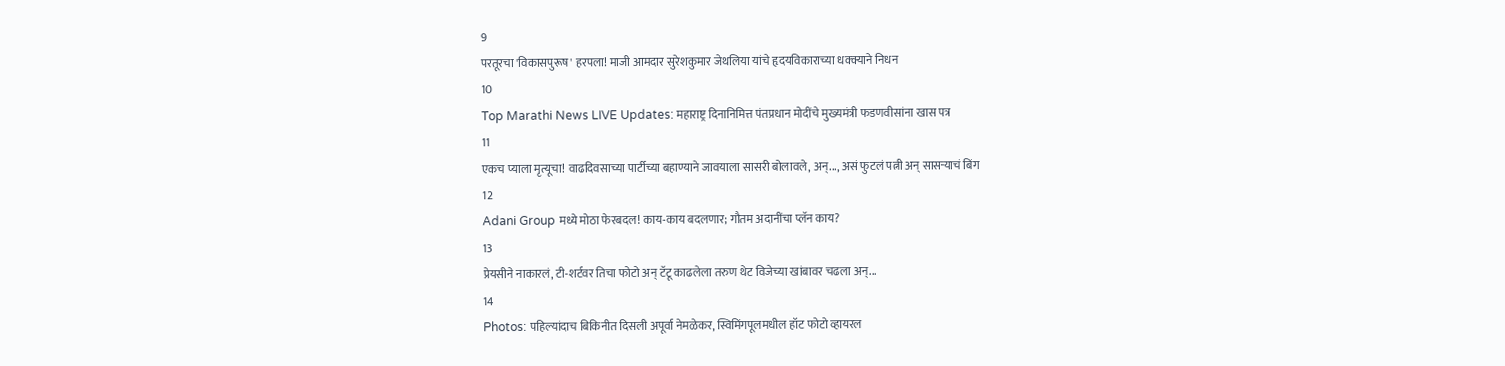9
परतूरचा 'विकासपुरूष' हरपला! माजी आमदार सुरेशकुमार जेथलिया यांचे हृदयविकाराच्या धक्क्याने निधन
10
Top Marathi News LIVE Updates: महाराष्ट्र दिनानिमित्त पंतप्रधान मोदींचे मुख्यमंत्री फडणवीसांना खास पत्र
11
एकच प्याला मृत्यूचा! वाढदिवसाच्या पार्टीच्या बहाण्याने जावयाला सासरी बोलावले, अन्..., असं फुटलं पत्नी अन् सासऱ्याचं बिंग
12
Adani Group मध्ये मोठा फेरबदल! काय-काय बदलणार; गौतम अदानींचा प्लॅन काय?
13
प्रेयसीने नाकारलं, टी-शर्टवर तिचा फोटो अन् टॅटू काढलेला तरुण थेट विजेच्या खांबावर चढला अन्...
14
Photos: पहिल्यांदाच बिकिनीत दिसली अपूर्वा नेमळेकर, स्विमिंगपूलमधील हॉट फोटो व्हायरल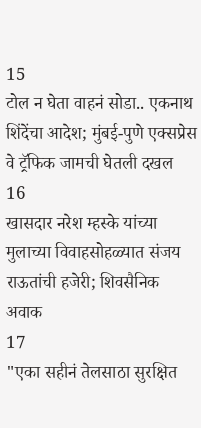15
टोल न घेता वाहनं सोडा.. एकनाथ शिंदेंचा आदेश; मुंबई-पुणे एक्सप्रेस वे ट्रॅफिक जामची घेतली दखल
16
खासदार नरेश म्हस्के यांच्या मुलाच्या विवाहसोहळ्यात संजय राऊतांची हजेरी; शिवसैनिक अवाक
17
"एका सहीनं तेलसाठा सुरक्षित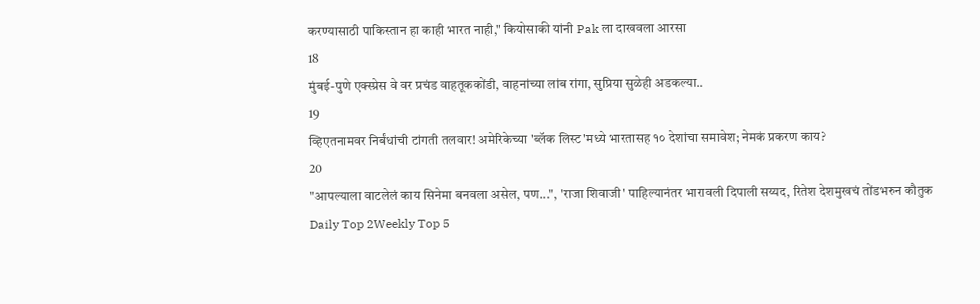करण्यासाठी पाकिस्तान हा काही भारत नाही," कियोसाकी यांनी Pak ला दाखवला आरसा
18
मुंबई-पुणे एक्स्प्रेस वे वर प्रचंड वाहतूककोंडी, वाहनांच्या लांब रांगा, सुप्रिया सुळेही अडकल्या..
19
व्हिएतनामवर निर्बंधांची टांगती तलवार! अमेरिकेच्या 'ब्लॅक लिस्ट'मध्ये भारतासह १० देशांचा समावेश; नेमकं प्रकरण काय?
20
"आपल्याला वाटलेलं काय सिनेमा बनवला असेल, पण...", 'राजा शिवाजी' पाहिल्यानंतर भारावली दिपाली सय्यद, रितेश देशमुखचं तोंडभरुन कौतुक
Daily Top 2Weekly Top 5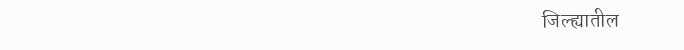जिल्ह्यातील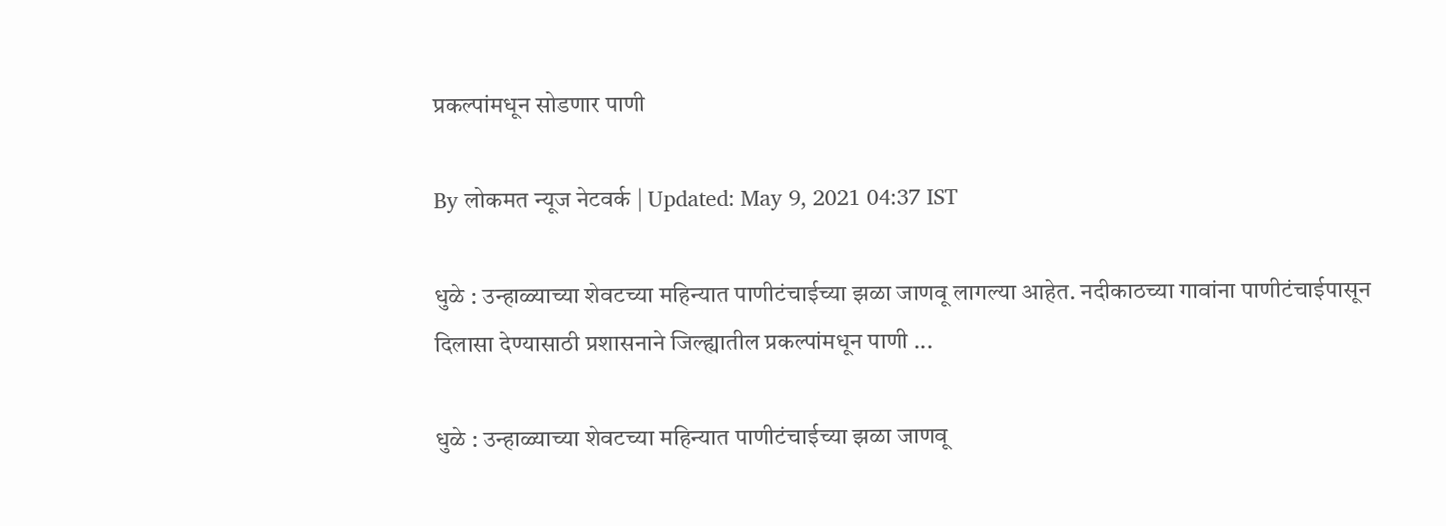प्रकल्पांमधून सोडणार पाणी

By लोकमत न्यूज नेटवर्क | Updated: May 9, 2021 04:37 IST

धुळे : उन्हाळ्याच्या शेवटच्या महिन्यात पाणीटंचाईच्या झळा जाणवू लागल्या आहेत. नदीकाठच्या गावांना पाणीटंचाईपासून दिलासा देण्यासाठी प्रशासनाने जिल्ह्यातील प्रकल्पांमधून पाणी ...

धुळे : उन्हाळ्याच्या शेवटच्या महिन्यात पाणीटंचाईच्या झळा जाणवू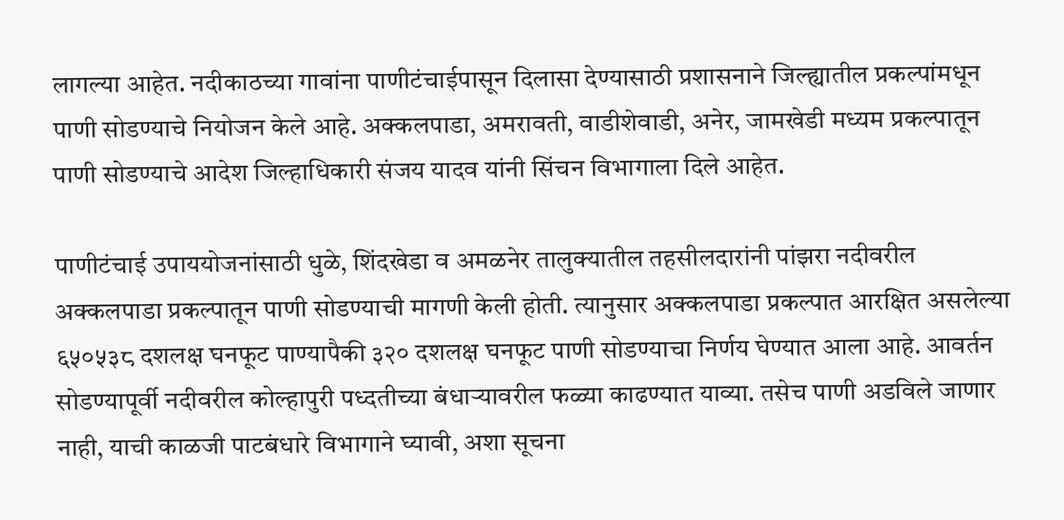लागल्या आहेत. नदीकाठच्या गावांना पाणीटंचाईपासून दिलासा देण्यासाठी प्रशासनाने जिल्ह्यातील प्रकल्पांमधून पाणी सोडण्याचे नियोजन केले आहे. अक्कलपाडा, अमरावती, वाडीशेवाडी, अनेर, जामखेडी मध्यम प्रकल्पातून पाणी सोडण्याचे आदेश जिल्हाधिकारी संजय यादव यांनी सिंचन विभागाला दिले आहेत.

पाणीटंचाई उपाययोजनांसाठी धुळे, शिंदखेडा व अमळनेर तालुक्यातील तहसीलदारांनी पांझरा नदीवरील अक्कलपाडा प्रकल्पातून पाणी सोडण्याची मागणी केली होती. त्यानुसार अक्कलपाडा प्रकल्पात आरक्षित असलेल्या ६५०५३८ दशलक्ष घनफूट पाण्यापैकी ३२० दशलक्ष घनफूट पाणी सोडण्याचा निर्णय घेण्यात आला आहे. आवर्तन सोडण्यापूर्वी नदीवरील कोल्हापुरी पध्दतीच्या बंधाऱ्यावरील फळ्या काढण्यात याव्या. तसेच पाणी अडविले जाणार नाही, याची काळजी पाटबंधारे विभागाने घ्यावी, अशा सूचना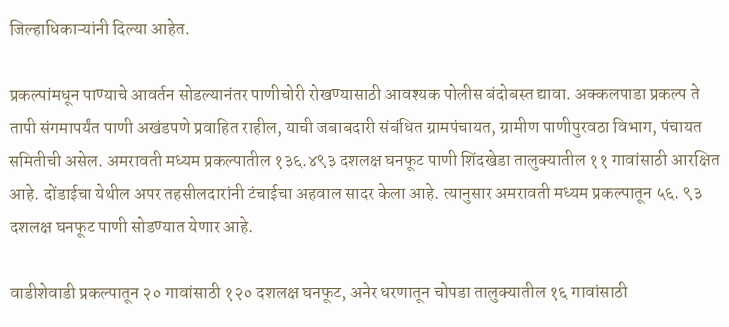जिल्हाधिकाऱ्यांनी दिल्या आहेत.

प्रकल्पांमधून पाण्याचे आवर्तन सोडल्यानंतर पाणीचोरी रोखण्यासाठी आवश्यक पोलीस बंदोबस्त द्यावा. अक्कलपाडा प्रकल्प ते तापी संगमापर्यंत पाणी अखंडपणे प्रवाहित राहील, याची जबाबदारी संबंधित ग्रामपंचायत, ग्रामीण पाणीपुरवठा विभाग, पंचायत समितीची असेल. अमरावती मध्यम प्रकल्पातील १३६.४९३ दशलक्ष घनफूट पाणी शिंदखेडा तालुक्यातील ११ गावांसाठी आरक्षित आहे. दोंडाईचा येथील अपर तहसीलदारांनी टंचाईचा अहवाल सादर केला आहे. त्यानुसार अमरावती मध्यम प्रकल्पातून ५६. ९३ दशलक्ष घनफूट पाणी सोडण्यात येणार आहे.

वाडीशेवाडी प्रकल्पातून २० गावांसाठी १२० दशलक्ष घनफूट, अनेर धरणातून चोपडा तालुक्यातील १६ गावांसाठी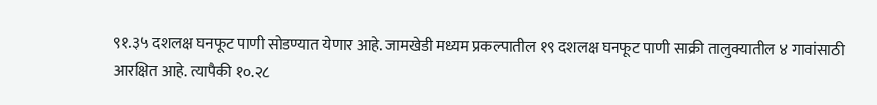९१.३५ दशलक्ष घनफूट पाणी सोडण्यात येणार आहे. जामखेडी मध्यम प्रकल्पातील १९ दशलक्ष घनफूट पाणी साक्री तालुक्यातील ४ गावांसाठी आरक्षित आहे. त्यापैकी १०.२८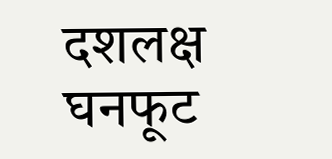दशलक्ष घनफूट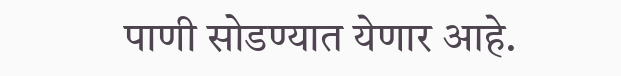पाणी सोडण्यात येणार आहे.